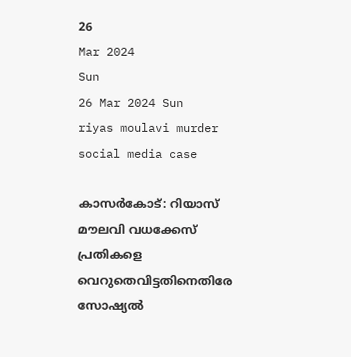26
Mar 2024
Sun
26 Mar 2024 Sun
riyas moulavi murder social media case

കാസര്‍കോട്: റിയാസ് മൗലവി വധക്കേസ് പ്രതികളെ വെറുതെവിട്ടതിനെതിരേ സോഷ്യല്‍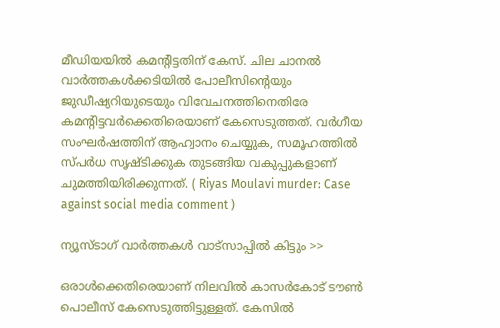മീഡിയയില്‍ കമന്റിട്ടതിന് കേസ്. ചില ചാനല്‍ വാര്‍ത്തകള്‍ക്കടിയില്‍ പോലീസിന്റെയും ജുഡീഷ്യറിയുടെയും വിവേചനത്തിനെതിരേ കമന്റിട്ടവര്‍ക്കെതിരെയാണ് കേസെടുത്തത്. വര്‍ഗീയ സംഘര്‍ഷത്തിന് ആഹ്വാനം ചെയ്യുക, സമൂഹത്തില്‍ സ്പര്‍ധ സൃഷ്ടിക്കുക തുടങ്ങിയ വകുപ്പുകളാണ് ചുമത്തിയിരിക്കുന്നത്. ( Riyas Moulavi murder: Case against social media comment )

ന്യൂസ്ടാഗ് വാര്‍ത്തകള്‍ വാട്‌സാപ്പില്‍ കിട്ടും >>

ഒരാള്‍ക്കെതിരെയാണ് നിലവില്‍ കാസര്‍കോട് ടൗണ്‍ പൊലീസ് കേസെടുത്തിട്ടുള്ളത്. കേസില്‍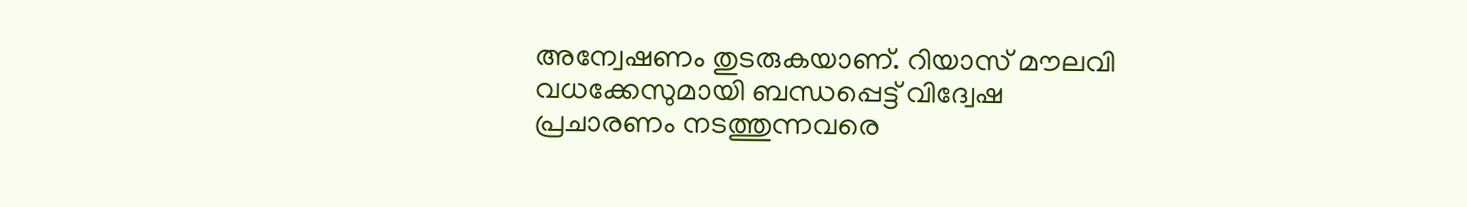അന്വേഷണം തുടരുകയാണ്. റിയാസ് മൗലവി വധക്കേസുമായി ബന്ധപ്പെട്ട് വിദ്വേഷ പ്രചാരണം നടത്തുന്നവരെ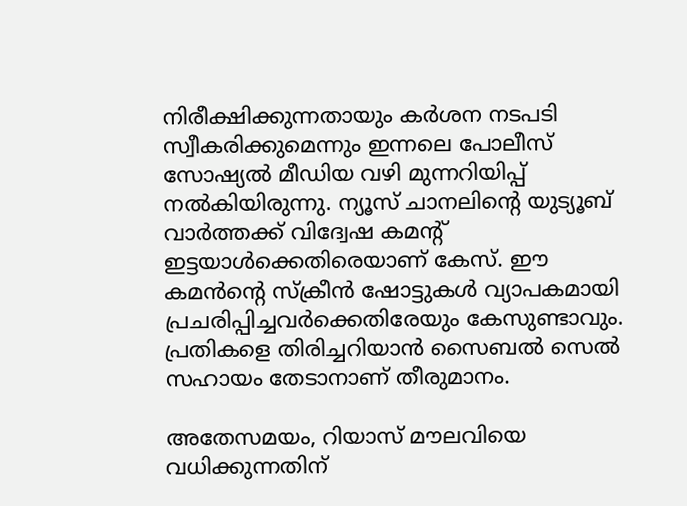നിരീക്ഷിക്കുന്നതായും കര്‍ശന നടപടി സ്വീകരിക്കുമെന്നും ഇന്നലെ പോലീസ് സോഷ്യല്‍ മീഡിയ വഴി മുന്നറിയിപ്പ് നല്‍കിയിരുന്നു. ന്യൂസ് ചാനലിന്റെ യുട്യൂബ് വാര്‍ത്തക്ക് വിദ്വേഷ കമന്റ് ഇട്ടയാള്‍ക്കെതിരെയാണ് കേസ്. ഈ കമന്‍ന്റെ സ്‌ക്രീന്‍ ഷോട്ടുകള്‍ വ്യാപകമായി പ്രചരിപ്പിച്ചവര്‍ക്കെതിരേയും കേസുണ്ടാവും. പ്രതികളെ തിരിച്ചറിയാന്‍ സൈബല്‍ സെല്‍ സഹായം തേടാനാണ് തീരുമാനം.

അതേസമയം, റിയാസ് മൗലവിയെ വധിക്കുന്നതിന്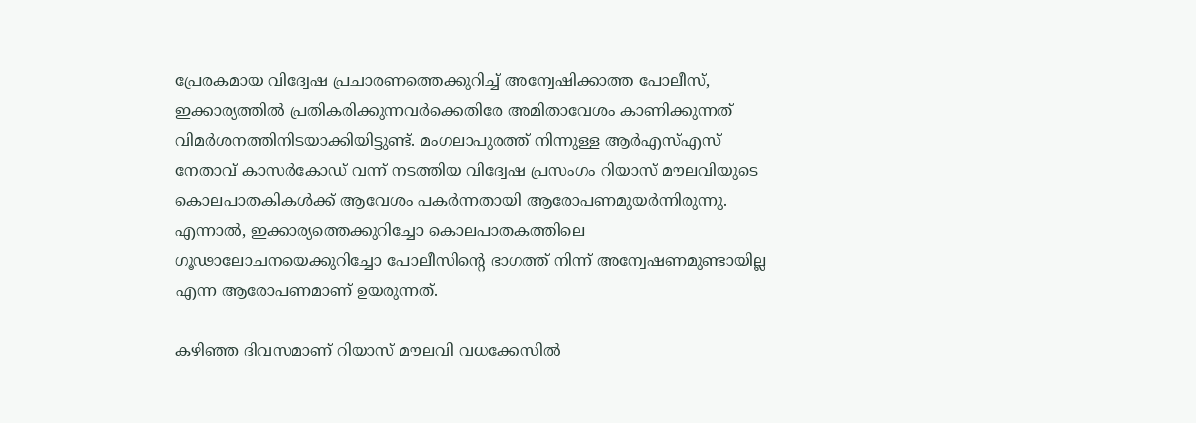പ്രേരകമായ വിദ്വേഷ പ്രചാരണത്തെക്കുറിച്ച് അന്വേഷിക്കാത്ത പോലീസ്, ഇക്കാര്യത്തില്‍ പ്രതികരിക്കുന്നവര്‍ക്കെതിരേ അമിതാവേശം കാണിക്കുന്നത് വിമര്‍ശനത്തിനിടയാക്കിയിട്ടുണ്ട്. മംഗലാപുരത്ത് നിന്നുള്ള ആര്‍എസ്എസ് നേതാവ് കാസര്‍കോഡ് വന്ന് നടത്തിയ വിദ്വേഷ പ്രസംഗം റിയാസ് മൗലവിയുടെ കൊലപാതകികള്‍ക്ക് ആവേശം പകര്‍ന്നതായി ആരോപണമുയര്‍ന്നിരുന്നു. എന്നാല്‍, ഇക്കാര്യത്തെക്കുറിച്ചോ കൊലപാതകത്തിലെ ഗൂഢാലോചനയെക്കുറിച്ചോ പോലീസിന്റെ ഭാഗത്ത് നിന്ന് അന്വേഷണമുണ്ടായില്ല എന്ന ആരോപണമാണ് ഉയരുന്നത്.

കഴിഞ്ഞ ദിവസമാണ് റിയാസ് മൗലവി വധക്കേസില്‍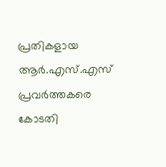പ്രതികളായ ആര്‍.എസ്.എസ് പ്രവര്‍ത്തകരെ കോടതി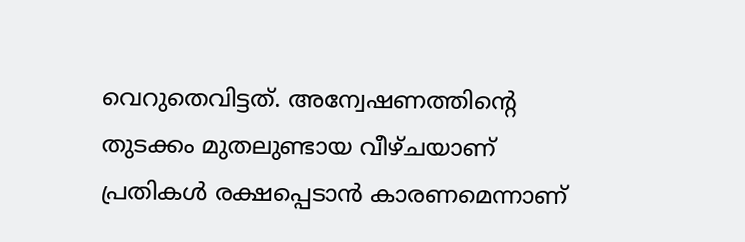വെറുതെവിട്ടത്. അന്വേഷണത്തിന്റെ തുടക്കം മുതലുണ്ടായ വീഴ്ചയാണ് പ്രതികള്‍ രക്ഷപ്പെടാന്‍ കാരണമെന്നാണ്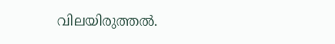വിലയിരുത്തല്‍.